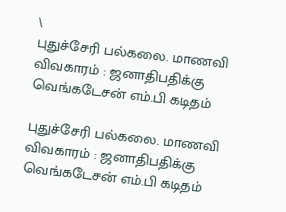\
புதுச்சேரி பல்கலை. மாணவி விவகாரம் : ஜனாதிபதிக்கு வெங்கடேசன் எம்.பி கடிதம்

புதுச்சேரி பல்கலை. மாணவி விவகாரம் : ஜனாதிபதிக்கு வெங்கடேசன் எம்.பி கடிதம்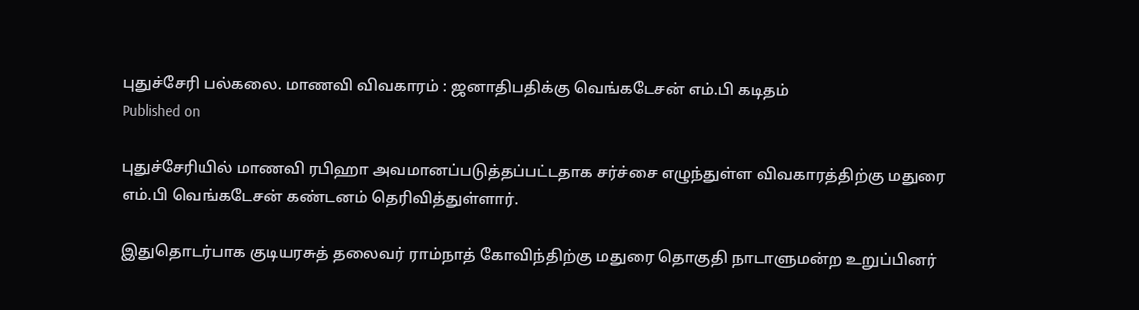புதுச்சேரி பல்கலை. மாணவி விவகாரம் : ஜனாதிபதிக்கு வெங்கடேசன் எம்.பி கடிதம்
Published on

புதுச்சேரியில் மாணவி ரபிஹா அவமானப்படுத்தப்பட்டதாக சர்ச்சை எழுந்துள்ள விவகாரத்திற்கு மதுரை எம்.பி வெங்கடேசன் கண்டனம் தெரிவித்துள்ளார்.

இதுதொடர்பாக குடியரசுத் தலைவர் ராம்நாத் கோவிந்திற்கு மதுரை தொகுதி நாடாளுமன்ற உறுப்பினர்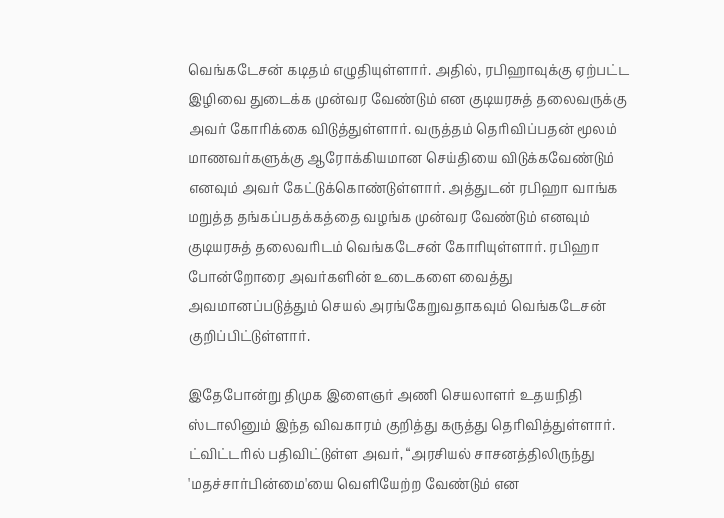வெங்கடேசன் கடிதம் எழுதியுள்ளார். அதில், ரபிஹாவுக்கு ஏற்பட்ட இழிவை துடைக்க முன்வர வேண்டும் என குடியரசுத் தலைவருக்கு அவர் கோரிக்கை விடுத்துள்ளார். வருத்தம் தெரிவிப்பதன் மூலம் மாணவர்களுக்கு ஆரோக்கியமான செய்தியை விடுக்கவேண்டும் எனவும் அவர் கேட்டுக்கொண்டுள்ளார். அத்துடன் ரபிஹா வாங்க மறுத்த தங்கப்பதக்கத்தை வழங்க முன்வர வேண்டும் எனவும் குடியரசுத் தலைவரிடம் வெங்கடேசன் கோரியுள்ளார். ரபிஹா போன்றோரை அவர்களின் உடைகளை வைத்து அவமானப்படுத்தும் செயல் அரங்கேறுவதாகவும் வெங்கடேசன் குறிப்பிட்டுள்ளார்.

இதேபோன்று திமுக இளைஞர் அணி செயலாளர் உதயநிதி ஸ்டாலினும் இந்த விவகாரம் குறித்து கருத்து தெரிவித்துள்ளார். ட்விட்டரில் பதிவிட்டுள்ள அவர், “அரசியல் சாசனத்திலிருந்து 'மதச்சார்பின்மை'யை வெளியேற்ற வேண்டும் என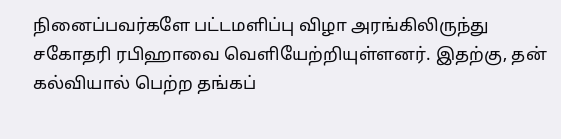நினைப்பவர்களே பட்டமளிப்பு விழா அரங்கிலிருந்து சகோதரி ரபிஹாவை வெளியேற்றியுள்ளனர். இதற்கு, தன் கல்வியால் பெற்ற தங்கப்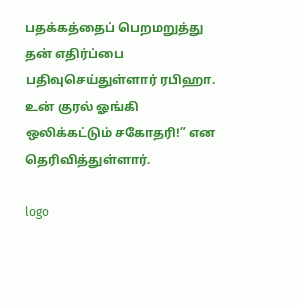பதக்கத்தைப் பெறமறுத்து தன் எதிர்ப்பை பதிவுசெய்துள்ளார் ரபிஹா. உன் குரல் ஓங்கி ஒலிக்கட்டும் சகோதரி!” என தெரிவித்துள்ளார்.

logo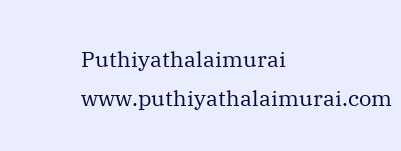Puthiyathalaimurai
www.puthiyathalaimurai.com